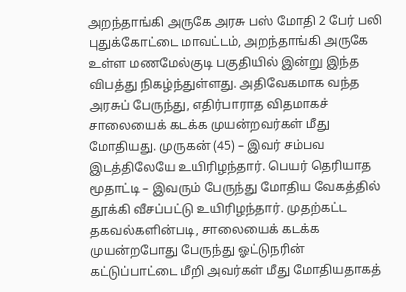அறந்தாங்கி அருகே அரசு பஸ் மோதி 2 பேர் பலி
புதுக்கோட்டை மாவட்டம், அறந்தாங்கி அருகே உள்ள மணமேல்குடி பகுதியில் இன்று இந்த விபத்து நிகழ்ந்துள்ளது. அதிவேகமாக வந்த அரசுப் பேருந்து, எதிர்பாராத விதமாகச் சாலையைக் கடக்க முயன்றவர்கள் மீது மோதியது. முருகன் (45) – இவர் சம்பவ இடத்திலேயே உயிரிழந்தார். பெயர் தெரியாத மூதாட்டி – இவரும் பேருந்து மோதிய வேகத்தில் தூக்கி வீசப்பட்டு உயிரிழந்தார். முதற்கட்ட தகவல்களின்படி, சாலையைக் கடக்க முயன்றபோது பேருந்து ஓட்டுநரின் கட்டுப்பாட்டை மீறி அவர்கள் மீது மோதியதாகத்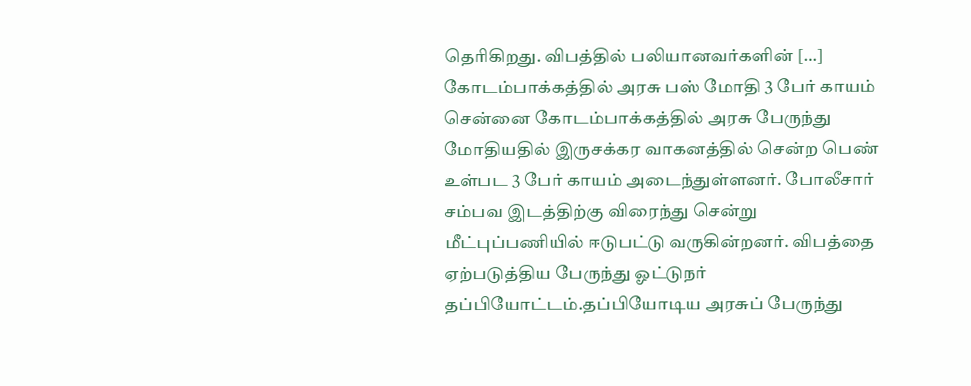தெரிகிறது. விபத்தில் பலியானவர்களின் […]
கோடம்பாக்கத்தில் அரசு பஸ் மோதி 3 பேர் காயம்
சென்னை கோடம்பாக்கத்தில் அரசு பேருந்து மோதியதில் இருசக்கர வாகனத்தில் சென்ற பெண் உள்பட 3 பேர் காயம் அடைந்துள்ளனர். போலீசார் சம்பவ இடத்திற்கு விரைந்து சென்று மீட்புப்பணியில் ஈடுபட்டு வருகின்றனர். விபத்தை ஏற்படுத்திய பேருந்து ஓட்டுநர் தப்பியோட்டம்.தப்பியோடிய அரசுப் பேருந்து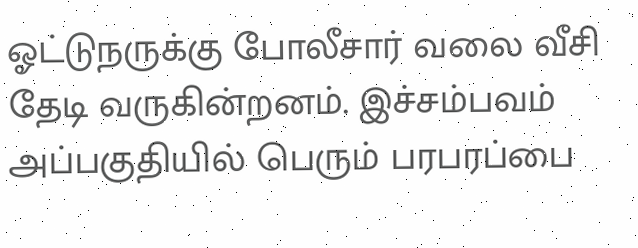ஓட்டுநருக்கு போலீசார் வலை வீசி தேடி வருகின்றனம். இச்சம்பவம் அப்பகுதியில் பெரும் பரபரப்பை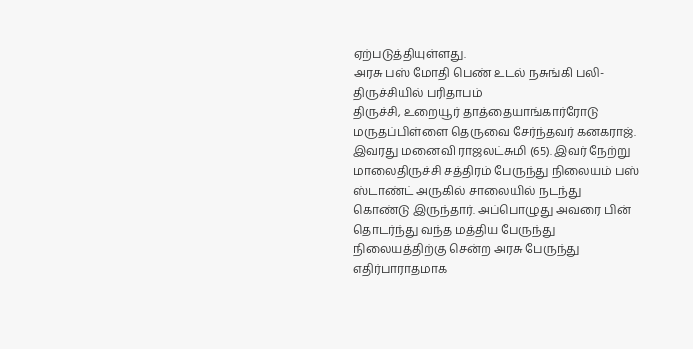ஏற்படுத்தியுள்ளது.
அரசு பஸ் மோதி பெண் உடல் நசுங்கி பலி- திருச்சியில் பரிதாபம்
திருச்சி, உறையூர் தாத்தையாங்கார்ரோடு மருதப்பிள்ளை தெருவை சேர்ந்தவர் கனகராஜ். இவரது மனைவி ராஜலட்சுமி (65). இவர் நேற்று மாலைதிருச்சி சத்திரம் பேருந்து நிலையம் பஸ் ஸ்டாண்ட் அருகில் சாலையில் நடந்து கொண்டு இருந்தார். அப்பொழுது அவரை பின் தொடர்ந்து வந்த மத்திய பேருந்து நிலையத்திற்கு சென்ற அரசு பேருந்து எதிர்பாராதமாக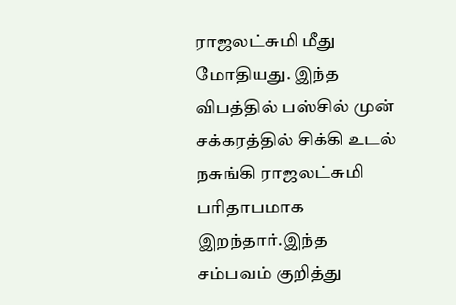ராஜலட்சுமி மீது மோதியது. இந்த விபத்தில் பஸ்சில் முன் சக்கரத்தில் சிக்கி உடல் நசுங்கி ராஜலட்சுமி பரிதாபமாக இறந்தார்.இந்த சம்பவம் குறித்து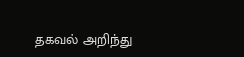தகவல் அறிந்து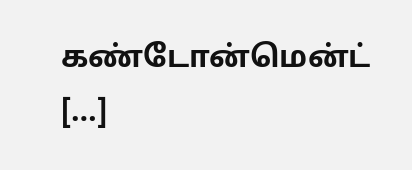கண்டோன்மென்ட் […]